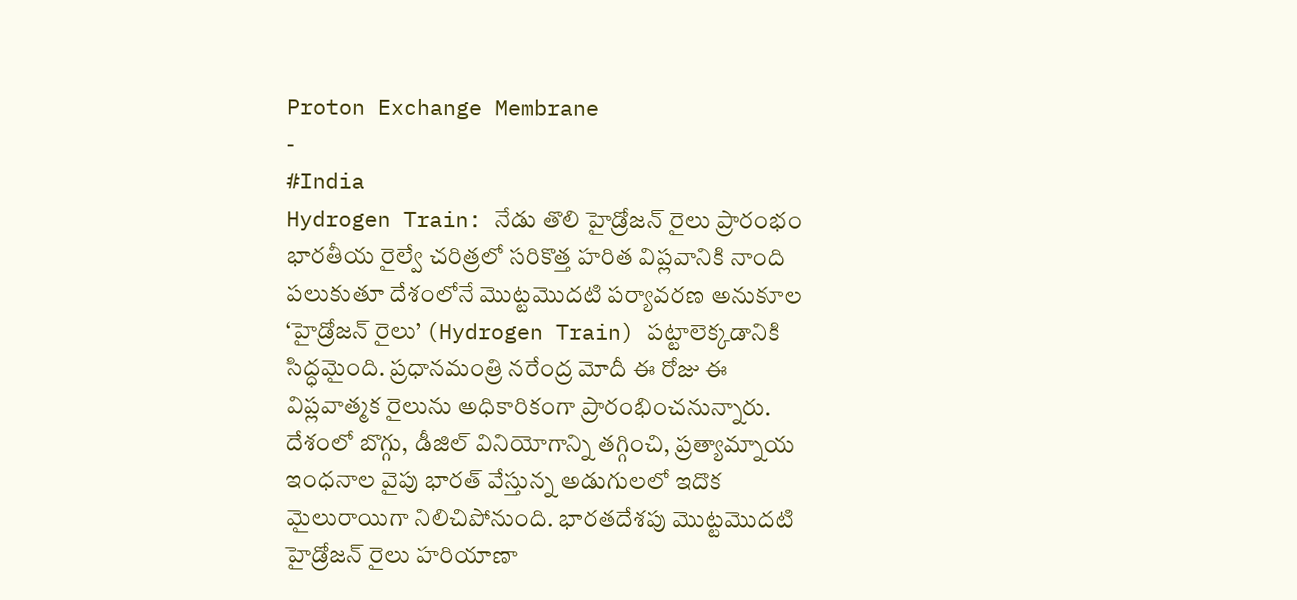Proton Exchange Membrane
-
#India
Hydrogen Train: నేడు తొలి హైడ్రోజన్ రైలు ప్రారంభం
భారతీయ రైల్వే చరిత్రలో సరికొత్త హరిత విప్లవానికి నాంది పలుకుతూ దేశంలోనే మొట్టమొదటి పర్యావరణ అనుకూల ‘హైడ్రోజన్ రైలు’ (Hydrogen Train) పట్టాలెక్కడానికి సిద్ధమైంది. ప్రధానమంత్రి నరేంద్ర మోదీ ఈ రోజు ఈ విప్లవాత్మక రైలును అధికారికంగా ప్రారంభించనున్నారు. దేశంలో బొగ్గు, డీజిల్ వినియోగాన్ని తగ్గించి, ప్రత్యామ్నాయ ఇంధనాల వైపు భారత్ వేస్తున్న అడుగులలో ఇదొక మైలురాయిగా నిలిచిపోనుంది. భారతదేశపు మొట్టమొదటి హైడ్రోజన్ రైలు హరియాణా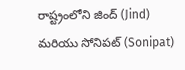రాష్ట్రంలోని జింద్ (Jind) మరియు సోనిపట్ (Sonipat)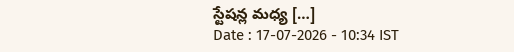స్టేషన్ల మధ్య […]
Date : 17-07-2026 - 10:34 IST